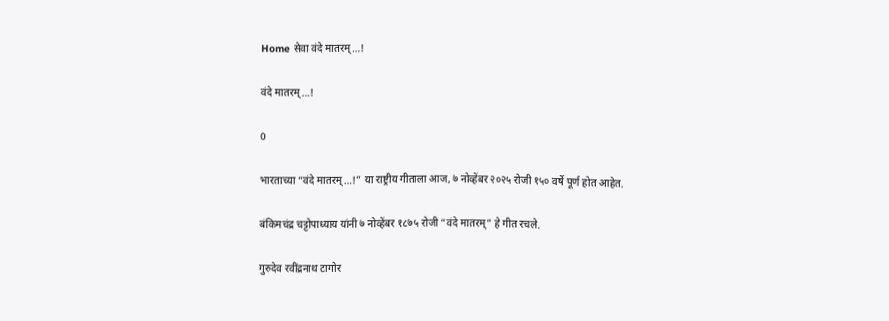Home सेवा वंदे मातरम्…!

वंदे मातरम्…!

0

भारताच्या “वंदे मातरम्…!” या राष्ट्रीय गीताला आज, ७ नोव्हेंबर २०२५ रोजी १५० वर्षे पूर्ण होत आहेत.

बंकिमचंद्र चट्टोपाध्याय यांनी ७ नोव्हेंबर १८७५ रोजी “वंदे मातरम्” हे गीत रचले.

गुरुदेव रवींद्रनाथ टागोर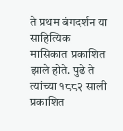ते प्रथम बंगदर्शन या साहित्यिक मासिकात प्रकाशित झाले होते. पुढे ते त्यांच्या १८८२ साली प्रकाशित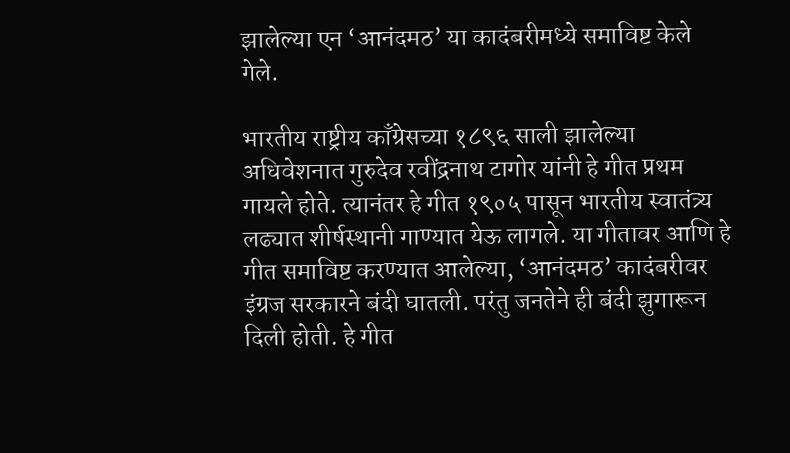झालेल्या एन ‘आनंदमठ’ या कादंबरीमध्ये समाविष्ट केले गेले.

भारतीय राष्ट्रीय काँग्रेसच्या १८९६ साली झालेल्या अधिवेशनात गुरुदेव रवींद्रनाथ टागोर यांनी हे गीत प्रथम गायले होते. त्यानंतर हे गीत १९०५ पासून भारतीय स्वातंत्र्य लढ्यात शीर्षस्थानी गाण्यात येऊ लागले. या गीतावर आणि हे गीत समाविष्ट करण्यात आलेल्या, ‘आनंदमठ’ कादंबरीवर इंग्रज सरकारने बंदी घातली. परंतु जनतेने ही बंदी झुगारून दिली होती. हे गीत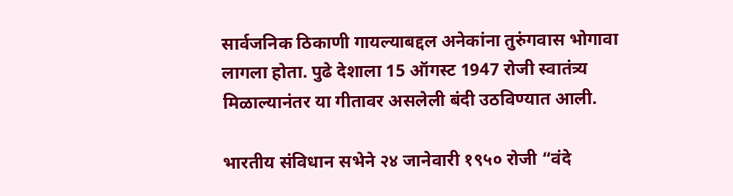सार्वजनिक ठिकाणी गायल्याबद्दल अनेकांना तुरुंगवास भोगावा लागला होता. पुढे देशाला 15 ऑगस्ट 1947 रोजी स्वातंत्र्य मिळाल्यानंतर या गीतावर असलेली बंदी उठविण्यात आली.

भारतीय संविधान सभेने २४ जानेवारी १९५० रोजी “वंदे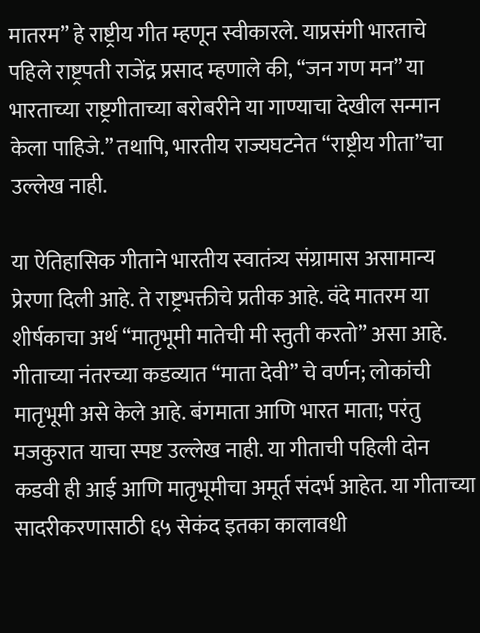मातरम” हे राष्ट्रीय गीत म्हणून स्वीकारले. याप्रसंगी भारताचे पहिले राष्ट्रपती राजेंद्र प्रसाद म्हणाले की, “जन गण मन” या भारताच्या राष्ट्रगीताच्या बरोबरीने या गाण्याचा देखील सन्मान केला पाहिजे.” तथापि, भारतीय राज्यघटनेत “राष्ट्रीय गीता”चा उल्लेख नाही.

या ऐतिहासिक गीताने भारतीय स्वातंत्र्य संग्रामास असामान्य प्रेरणा दिली आहे. ते राष्ट्रभक्तीचे प्रतीक आहे. वंदे मातरम या शीर्षकाचा अर्थ “मातृभूमी मातेची मी स्तुती करतो” असा आहे. गीताच्या नंतरच्या कडव्यात “माता देवी” चे वर्णन; लोकांची मातृभूमी असे केले आहे. बंगमाता आणि भारत माता; परंतु मजकुरात याचा स्पष्ट उल्लेख नाही. या गीताची पहिली दोन कडवी ही आई आणि मातृभूमीचा अमूर्त संदर्भ आहेत. या गीताच्या सादरीकरणासाठी ६५ सेकंद इतका कालावधी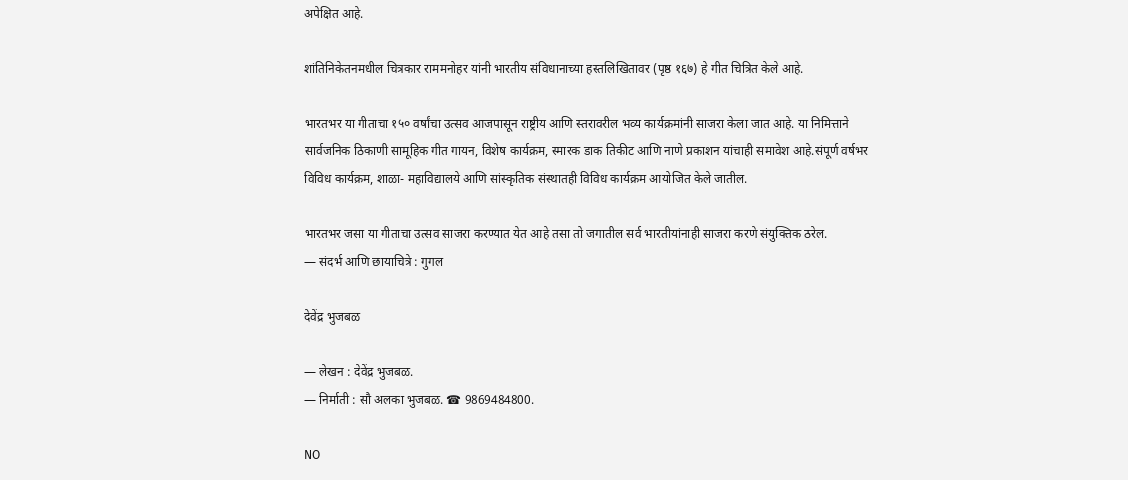अपेक्षित आहे.

शांतिनिकेतनमधील चित्रकार राममनोहर यांनी भारतीय संविधानाच्या हस्तलिखितावर (पृष्ठ १६७) हे गीत चित्रित केले आहे.

भारतभर या गीताचा १५० वर्षांचा उत्सव आजपासून राष्ट्रीय आणि स्तरावरील भव्य कार्यक्रमांनी साजरा केला जात आहे. या निमित्ताने सार्वजनिक ठिकाणी सामूहिक गीत गायन, विशेष कार्यक्रम, स्मारक डाक तिकीट आणि नाणे प्रकाशन यांचाही समावेश आहे.संपूर्ण वर्षभर विविध कार्यक्रम, शाळा- महाविद्यालये आणि सांस्कृतिक संस्थातही विविध कार्यक्रम आयोजित केले जातील.

भारतभर जसा या गीताचा उत्सव साजरा करण्यात येत आहे तसा तो जगातील सर्व भारतीयांनाही साजरा करणे संयुक्तिक ठरेल.
— संदर्भ आणि छायाचित्रे : गुगल

देवेंद्र भुजबळ

— लेखन : देवेंद्र भुजबळ.
— निर्माती : सौ अलका भुजबळ. ☎ 9869484800.

NO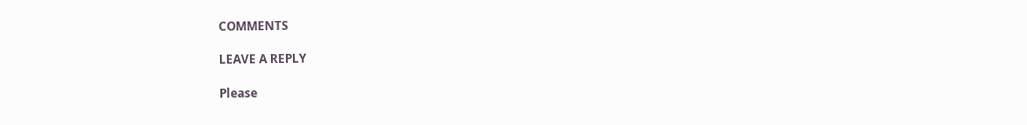COMMENTS

LEAVE A REPLY

Please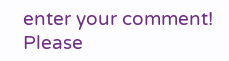enter your comment!
Please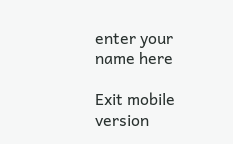enter your name here

Exit mobile version